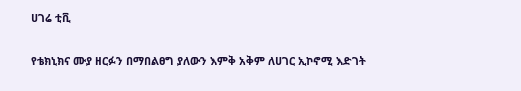ሀገሬ ቲቪ

የቴክኒክና ሙያ ዘርፉን በማበልፀግ ያለውን እምቅ አቅም ለሀገር ኢኮኖሚ እድገት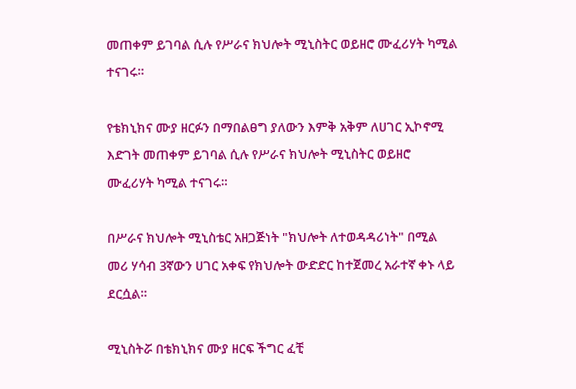መጠቀም ይገባል ሲሉ የሥራና ክህሎት ሚኒስትር ወይዘሮ ሙፈሪሃት ካሚል ተናገሩ።

የቴክኒክና ሙያ ዘርፉን በማበልፀግ ያለውን እምቅ አቅም ለሀገር ኢኮኖሚ እድገት መጠቀም ይገባል ሲሉ የሥራና ክህሎት ሚኒስትር ወይዘሮ ሙፈሪሃት ካሚል ተናገሩ።

በሥራና ክህሎት ሚኒስቴር አዘጋጅነት "ክህሎት ለተወዳዳሪነት" በሚል መሪ ሃሳብ 3ኛውን ሀገር አቀፍ የክህሎት ውድድር ከተጀመረ አራተኛ ቀኑ ላይ ደርሷል።

ሚኒስትሯ በቴክኒክና ሙያ ዘርፍ ችግር ፈቺ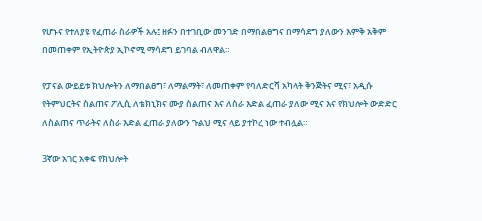የሆኑና የተለያዩ የፈጠራ ስራዎች አሉ፤ ዘፉን በተገቢው መንገድ በማበልፀግና በማሳደግ ያለውን እምቅ አቅም በመጠቀም የኢትዮጵያ ኢኮኖሚ ማሳደግ ይገባል ብለዋል።

የፓናል ውይይቱ ክህሎትን ለማበልፀግ፣ ለማልማት፣ ለመጠቀም የባለድርሻ አካላት ቅንጅትና ሚና፣ አዲሱ የትምህርትና ስልጠና ፖሊሲ ለቴክኒክና ሙያ ስልጠና እና ለስራ እድል ፈጠራ ያለው ሚና እና የክህሎት ውድድር ለስልጠና ጥራትና ለስራ እድል ፈጠራ ያለውን ጉልህ ሚና ላይ ያተኮረ ነው ተብሏል።

3ኛው አገር አቀፍ የክህሎት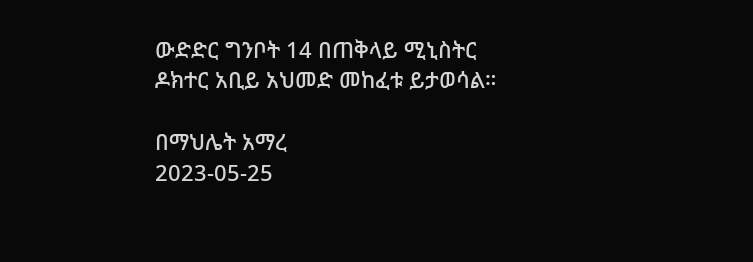ውድድር ግንቦት 14 በጠቅላይ ሚኒስትር ዶክተር አቢይ አህመድ መከፈቱ ይታወሳል።

በማህሌት አማረ
2023-05-25